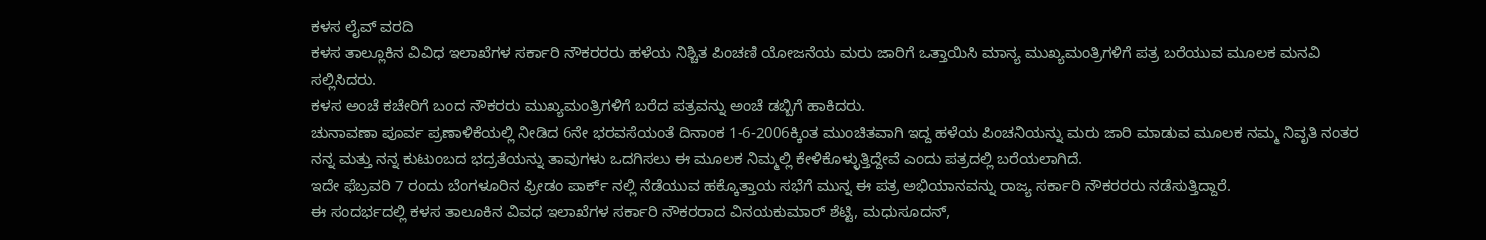ಕಳಸ ಲೈವ್ ವರದಿ
ಕಳಸ ತಾಲ್ಲೂಕಿನ ವಿವಿಧ ಇಲಾಖೆಗಳ ಸರ್ಕಾರಿ ನೌಕರರರು ಹಳೆಯ ನಿಶ್ಚಿತ ಪಿಂಚಣಿ ಯೋಜನೆಯ ಮರು ಜಾರಿಗೆ ಒತ್ತಾಯಿಸಿ ಮಾನ್ಯ ಮುಖ್ಯಮಂತ್ರಿಗಳಿಗೆ ಪತ್ರ ಬರೆಯುವ ಮೂಲಕ ಮನವಿ ಸಲ್ಲಿಸಿದರು.
ಕಳಸ ಅಂಚೆ ಕಚೇರಿಗೆ ಬಂದ ನೌಕರರು ಮುಖ್ಯಮಂತ್ರಿಗಳಿಗೆ ಬರೆದ ಪತ್ರವನ್ನು ಅಂಚೆ ಡಬ್ಬಿಗೆ ಹಾಕಿದರು.
ಚುನಾವಣಾ ಪೂರ್ವ ಪ್ರಣಾಳಿಕೆಯಲ್ಲಿ ನೀಡಿದ 6ನೇ ಭರವಸೆಯಂತೆ ದಿನಾಂಕ 1-6-2006ಕ್ಕಿಂತ ಮುಂಚಿತವಾಗಿ ಇದ್ದ ಹಳೆಯ ಪಿಂಚನಿಯನ್ನು ಮರು ಜಾರಿ ಮಾಡುವ ಮೂಲಕ ನಮ್ಮ ನಿವೃತಿ ನಂತರ ನನ್ನ ಮತ್ತು ನನ್ನ ಕುಟುಂಬದ ಭದ್ರತೆಯನ್ನು ತಾವುಗಳು ಒದಗಿಸಲು ಈ ಮೂಲಕ ನಿಮ್ಮಲ್ಲಿ ಕೇಳಿಕೊಳ್ಳುತ್ತಿದ್ದೇವೆ ಎಂದು ಪತ್ರದಲ್ಲಿ ಬರೆಯಲಾಗಿದೆ.
ಇದೇ ಫೆಬ್ರವರಿ 7 ರಂದು ಬೆಂಗಳೂರಿನ ಫ್ರೀಡಂ ಪಾರ್ಕ್ ನಲ್ಲಿ ನೆಡೆಯುವ ಹಕ್ಕೊತ್ತಾಯ ಸಭೆಗೆ ಮುನ್ನ ಈ ಪತ್ರ ಅಭಿಯಾನವನ್ನು ರಾಜ್ಯ ಸರ್ಕಾರಿ ನೌಕರರರು ನಡೆಸುತ್ತಿದ್ದಾರೆ.
ಈ ಸಂದರ್ಭದಲ್ಲಿ ಕಳಸ ತಾಲೂಕಿನ ವಿವಧ ಇಲಾಖೆಗಳ ಸರ್ಕಾರಿ ನೌಕರರಾದ ವಿನಯಕುಮಾರ್ ಶೆಟ್ಟಿ, ಮಧುಸೂದನ್,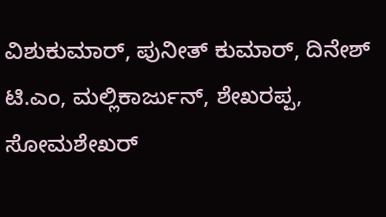ವಿಶುಕುಮಾರ್, ಪುನೀತ್ ಕುಮಾರ್, ದಿನೇಶ್ ಟಿ.ಎಂ, ಮಲ್ಲಿಕಾರ್ಜುನ್, ಶೇಖರಪ್ಪ, ಸೋಮಶೇಖರ್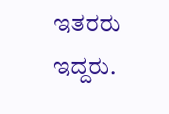ಇತರರು ಇದ್ದರು.